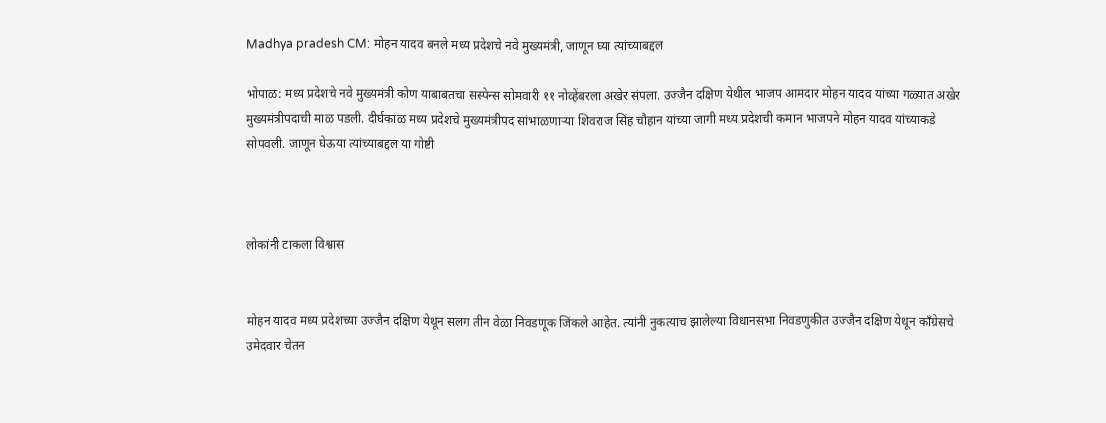Madhya pradesh CM: मोहन यादव बनले मध्य प्रदेशचे नवे मुख्यमंत्री, जाणून घ्या त्यांच्याबद्दल

भोपाळ: मध्य प्रदेशचे नवे मुख्यमंत्री कोण याबाबतचा सस्पेन्स सोमवारी ११ नोव्हेंबरला अखेर संपला. उज्जैन दक्षिण येथील भाजप आमदार मोहन यादव यांच्या गळ्यात अखेर मुख्यमंत्रीपदाची माळ पडली. दीर्घकाळ मध्य प्रदेशचे मुख्यमंत्रीपद सांभाळणाऱ्या शिवराज सिंह चौहान यांच्या जागी मध्य प्रदेशची कमान भाजपने मोहन यादव यांच्याकडे सोपवली. जाणून घेऊया त्यांच्याबद्दल या गोष्टी



लोकांनी टाकला विश्वास


मोहन यादव मध्य प्रदेशच्या उज्जैन दक्षिण येथून सलग तीन वेळा निवडणूक जिंकले आहेत. त्यांनी नुकत्याच झालेल्या विधानसभा निवडणुकीत उज्जैन दक्षिण येथून काँग्रेसचे उमेदवार चेतन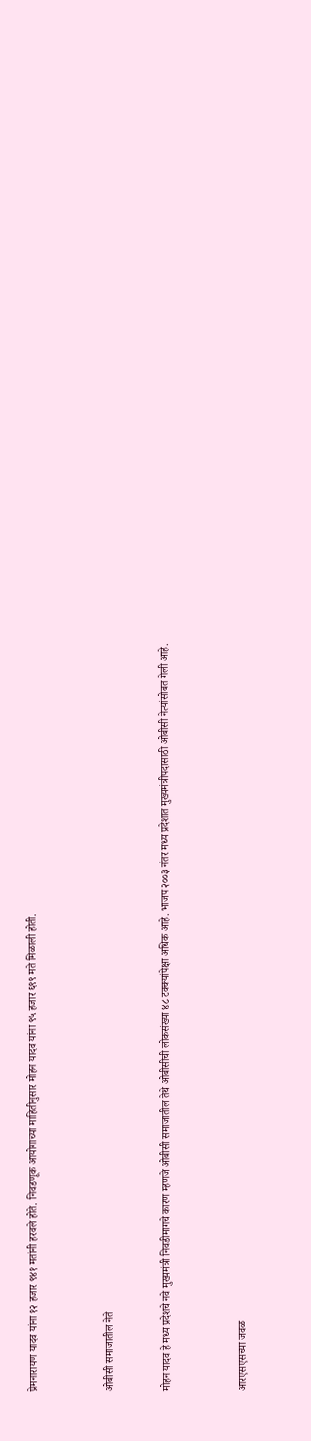प्रेमनारायण यादव यांना १२ हजार ९४१ मतांनी हरवले होते. निवडणूक आयोगाच्या माहितीनुसार मोहन यादव यांना ९५ हजार ६९९ मते मिळाली होती.



ओबीसी समाजातील नेते


मोहन यादव हे मध्य प्रदेशचे नवे मुख्यमंत्री निवडीमागचे कारण म्हणजे ओबीसी समाजातील तेथे ओबीसीची लोकसंख्या ४८ टक्क्यांपेक्षा अधिक आहे. भाजप २००३ नंतर मध्य प्रदेशात मुख्यमंत्रीपदासाठी ओबीसी नेत्यांसोबत गेली आहे.



आरएसएसच्या जवळ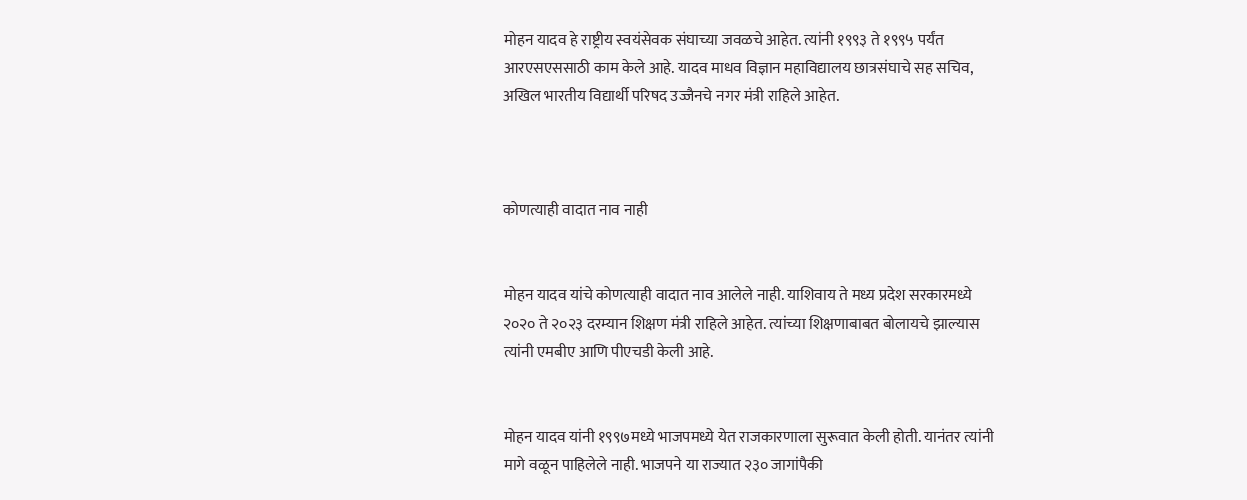मोहन यादव हे राष्ट्रीय स्वयंसेवक संघाच्या जवळचे आहेत. त्यांनी १९९३ ते १९९५ पर्यंत आरएसएससाठी काम केले आहे. यादव माधव विज्ञान महाविद्यालय छात्रसंघाचे सह सचिव, अखिल भारतीय विद्यार्थी परिषद उज्जैनचे नगर मंत्री राहिले आहेत.



कोणत्याही वादात नाव नाही


मोहन यादव यांचे कोणत्याही वादात नाव आलेले नाही. याशिवाय ते मध्य प्रदेश सरकारमध्ये २०२० ते २०२३ दरम्यान शिक्षण मंत्री राहिले आहेत. त्यांच्या शिक्षणाबाबत बोलायचे झाल्यास त्यांनी एमबीए आणि पीएचडी केली आहे.


मोहन यादव यांनी १९९७मध्ये भाजपमध्ये येत राजकारणाला सुरूवात केली होती. यानंतर त्यांनी मागे वळून पाहिलेले नाही. भाजपने या राज्यात २३० जागांपैकी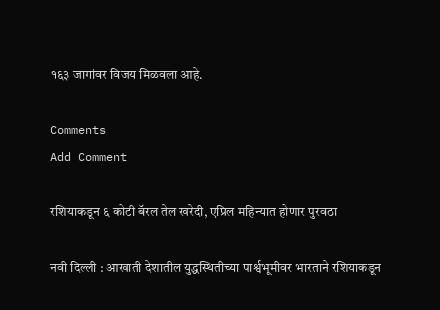१६३ जागांवर विजय मिळवला आहे.

Comments
Add Comment

रशियाकडून ६ कोटी बॅरल तेल खरेदी, एप्रिल महिन्यात होणार पुरवठा

नवी दिल्ली : आखाती देशातील युद्धस्थितीच्या पार्श्वभूमीवर भारताने रशियाकडून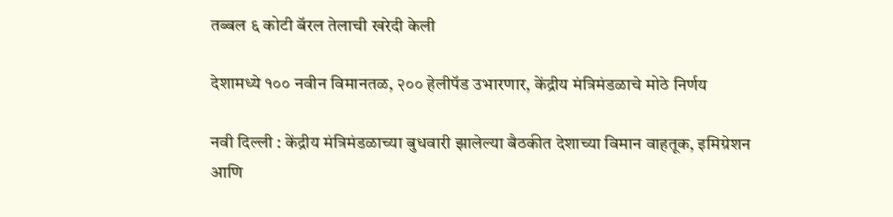तब्बल ६ कोटी बॅरल तेलाची खरेदी केली

देशामध्ये १०० नवीन विमानतळ, २०० हेलीपॅड उभारणार, केंद्रीय मंत्रिमंडळाचे मोठे निर्णय

नवी दिल्ली : केंद्रीय मंत्रिमंडळाच्या बुधवारी झालेल्या बैठकीत देशाच्या विमान वाहतूक, इमिग्रेशन आणि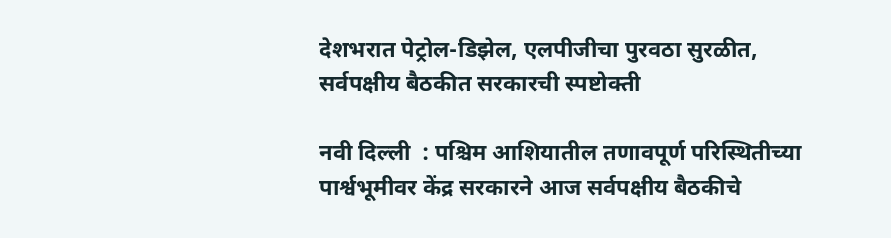देशभरात पेट्रोल-डिझेल, एलपीजीचा पुरवठा सुरळीत, सर्वपक्षीय बैठकीत सरकारची स्पष्टोक्ती

नवी दिल्ली  : पश्चिम आशियातील तणावपूर्ण परिस्थितीच्या पार्श्वभूमीवर केंद्र सरकारने आज सर्वपक्षीय बैठकीचे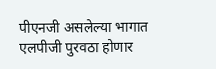पीएनजी असलेल्या भागात एलपीजी पुरवठा होणार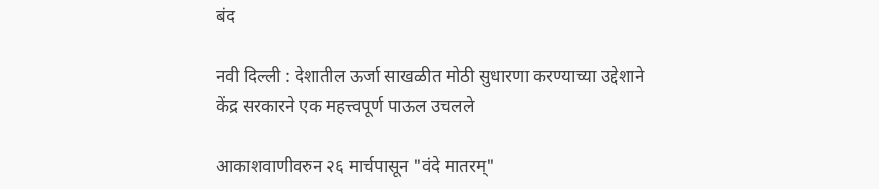बंद

नवी दिल्ली : देशातील ऊर्जा साखळीत मोठी सुधारणा करण्याच्या उद्देशाने केंद्र सरकारने एक महत्त्वपूर्ण पाऊल उचलले

आकाशवाणीवरुन २६ मार्चपासून "वंदे मातरम्"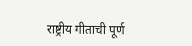राष्ट्रीय गीताची पूर्ण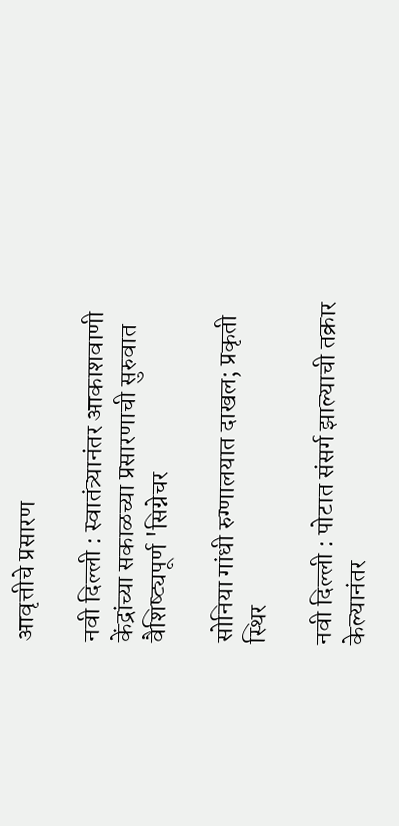आवृत्तीचे प्रसारण

नवी दिल्ली : स्वातंत्र्यानंतर आकाशवाणी केंद्रांच्या सकाळच्या प्रसारणाची सुरुवात वैशिष्ट्यपूर्ण 'सिग्नेचर

सोनिया गांधी रुग्णालयात दाखल; प्रकृती स्थिर

नवी दिल्ली : पोटात संसर्ग झाल्याची तक्रार केल्यानंतर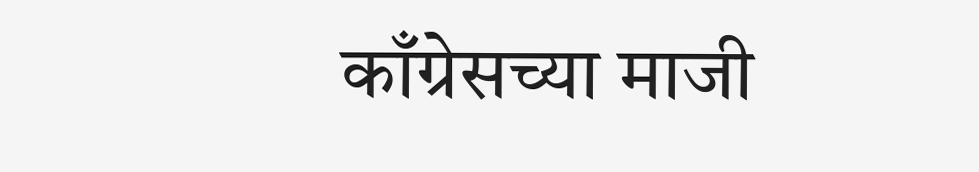काँग्रेसच्या माजी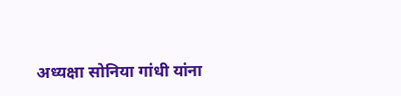अध्यक्षा सोनिया गांधी यांना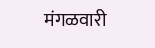मंगळवारी